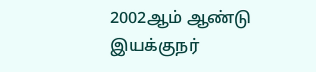2002ஆம் ஆண்டு இயக்குநர்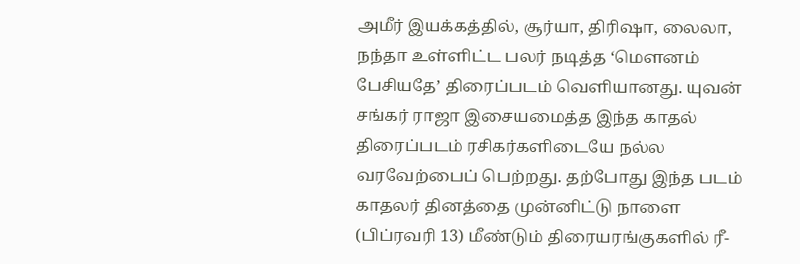அமீர் இயக்கத்தில், சூர்யா, திரிஷா, லைலா, நந்தா உள்ளிட்ட பலர் நடித்த ‘மௌனம் பேசியதே’ திரைப்படம் வெளியானது. யுவன் சங்கர் ராஜா இசையமைத்த இந்த காதல் திரைப்படம் ரசிகர்களிடையே நல்ல வரவேற்பைப் பெற்றது. தற்போது இந்த படம் காதலர் தினத்தை முன்னிட்டு நாளை (பிப்ரவரி 13) மீண்டும் திரையரங்குகளில் ரீ-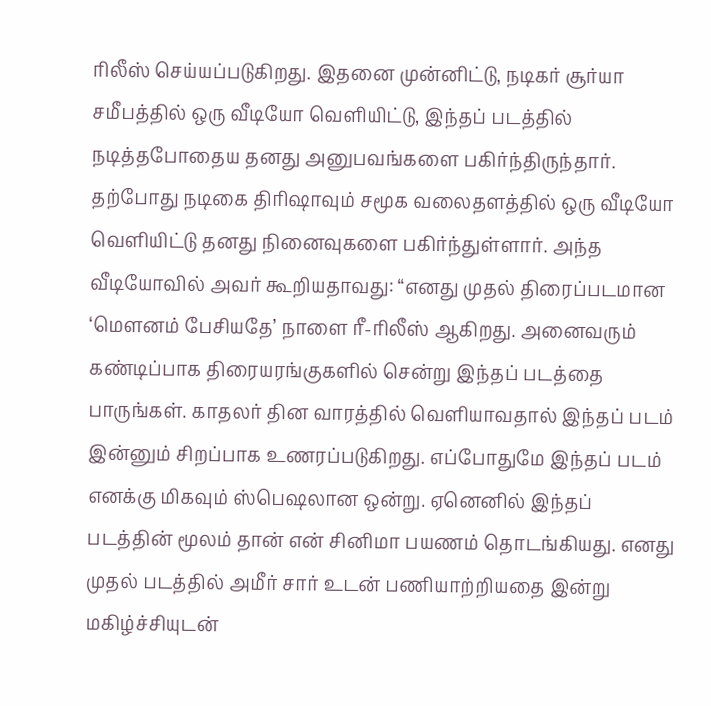ரிலீஸ் செய்யப்படுகிறது. இதனை முன்னிட்டு, நடிகர் சூர்யா சமீபத்தில் ஒரு வீடியோ வெளியிட்டு, இந்தப் படத்தில் நடித்தபோதைய தனது அனுபவங்களை பகிர்ந்திருந்தார்.
தற்போது நடிகை திரிஷாவும் சமூக வலைதளத்தில் ஒரு வீடியோ வெளியிட்டு தனது நினைவுகளை பகிர்ந்துள்ளார். அந்த வீடியோவில் அவர் கூறியதாவது: “எனது முதல் திரைப்படமான ‘மௌனம் பேசியதே’ நாளை ரீ-ரிலீஸ் ஆகிறது. அனைவரும் கண்டிப்பாக திரையரங்குகளில் சென்று இந்தப் படத்தை பாருங்கள். காதலர் தின வாரத்தில் வெளியாவதால் இந்தப் படம் இன்னும் சிறப்பாக உணரப்படுகிறது. எப்போதுமே இந்தப் படம் எனக்கு மிகவும் ஸ்பெஷலான ஒன்று. ஏனெனில் இந்தப் படத்தின் மூலம் தான் என் சினிமா பயணம் தொடங்கியது. எனது முதல் படத்தில் அமீர் சார் உடன் பணியாற்றியதை இன்று மகிழ்ச்சியுடன்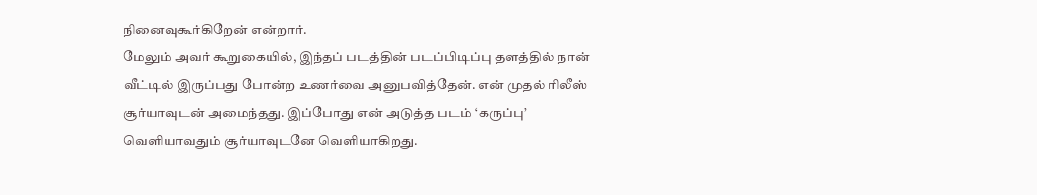நினைவுகூர்கிறேன் என்றார்.
மேலும் அவர் கூறுகையில், இந்தப் படத்தின் படப்பிடிப்பு தளத்தில் நான் வீட்டில் இருப்பது போன்ற உணர்வை அனுபவித்தேன். என் முதல் ரிலீஸ் சூர்யாவுடன் அமைந்தது. இப்போது என் அடுத்த படம் ‘கருப்பு’ வெளியாவதும் சூர்யாவுடனே வெளியாகிறது.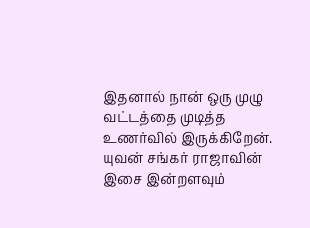இதனால் நான் ஒரு முழு வட்டத்தை முடித்த உணர்வில் இருக்கிறேன். யுவன் சங்கர் ராஜாவின் இசை இன்றளவும்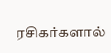ரசிகர்களால்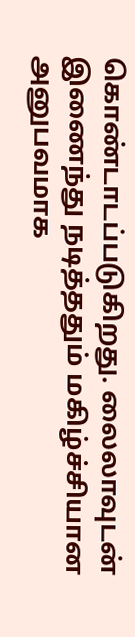கொண்டாடப்படுகிறது. லைலாவுடன் இணைந்து நடித்ததும் மகிழ்ச்சியான அனுபவமாக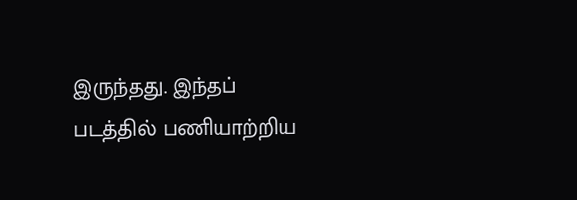இருந்தது. இந்தப் படத்தில் பணியாற்றிய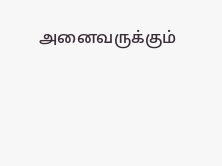அனைவருக்கும்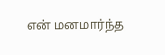என் மனமார்ந்த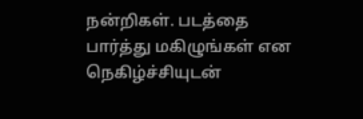நன்றிகள். படத்தை பார்த்து மகிழுங்கள் என நெகிழ்ச்சியுடன்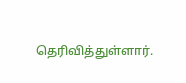தெரிவித்துள்ளார்.